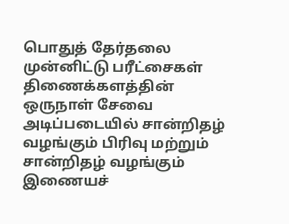பொதுத் தேர்தலை முன்னிட்டு பரீட்சைகள் திணைக்களத்தின் ஒருநாள் சேவை அடிப்படையில் சான்றிதழ் வழங்கும் பிரிவு மற்றும் சான்றிதழ் வழங்கும் இணையச்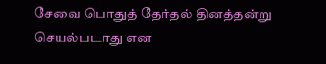சேவை பொதுத் தேர்தல் தினத்தன்று செயல்படாது என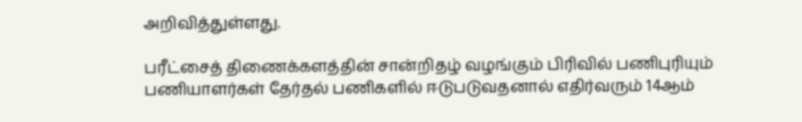அறிவித்துள்ளது.

பரீட்சைத் திணைக்களத்தின் சான்றிதழ் வழங்கும் பிரிவில் பணிபுரியும் பணியாளர்கள் தேர்தல் பணிகளில் ஈடுபடுவதனால் எதிர்வரும் 14ஆம்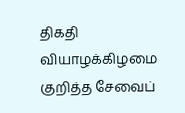திகதி வியாழக்கிழமை குறித்த சேவைப்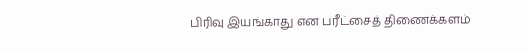பிரிவு இயங்காது என பரீட்சைத் திணைக்களம்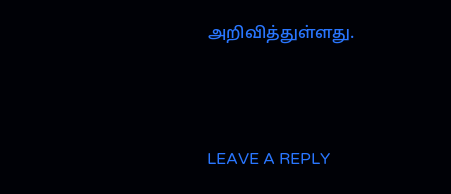அறிவித்துள்ளது.



LEAVE A REPLY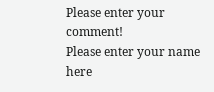Please enter your comment!
Please enter your name here